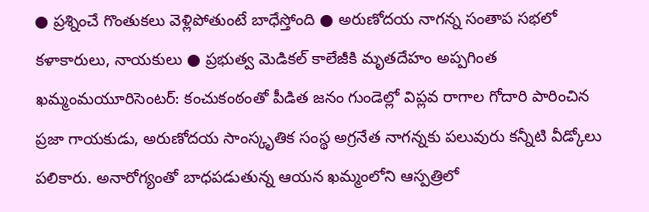● ప్రశ్నించే గొంతుకలు వెళ్లిపోతుంటే బాధేస్తోంది ● అరుణోదయ నాగన్న సంతాప సభలో కళాకారులు, నాయకులు ● ప్రభుత్వ మెడికల్ కాలేజీకి మృతదేహం అప్పగింత
ఖమ్మంమయూరిసెంటర్: కంచుకంఠంతో పీడిత జనం గుండెల్లో విప్లవ రాగాల గోదారి పారించిన ప్రజా గాయకుడు, అరుణోదయ సాంస్కృతిక సంస్థ అగ్రనేత నాగన్నకు పలువురు కన్నీటి వీడ్కోలు పలికారు. అనారోగ్యంతో బాధపడుతున్న ఆయన ఖమ్మంలోని ఆస్పత్రిలో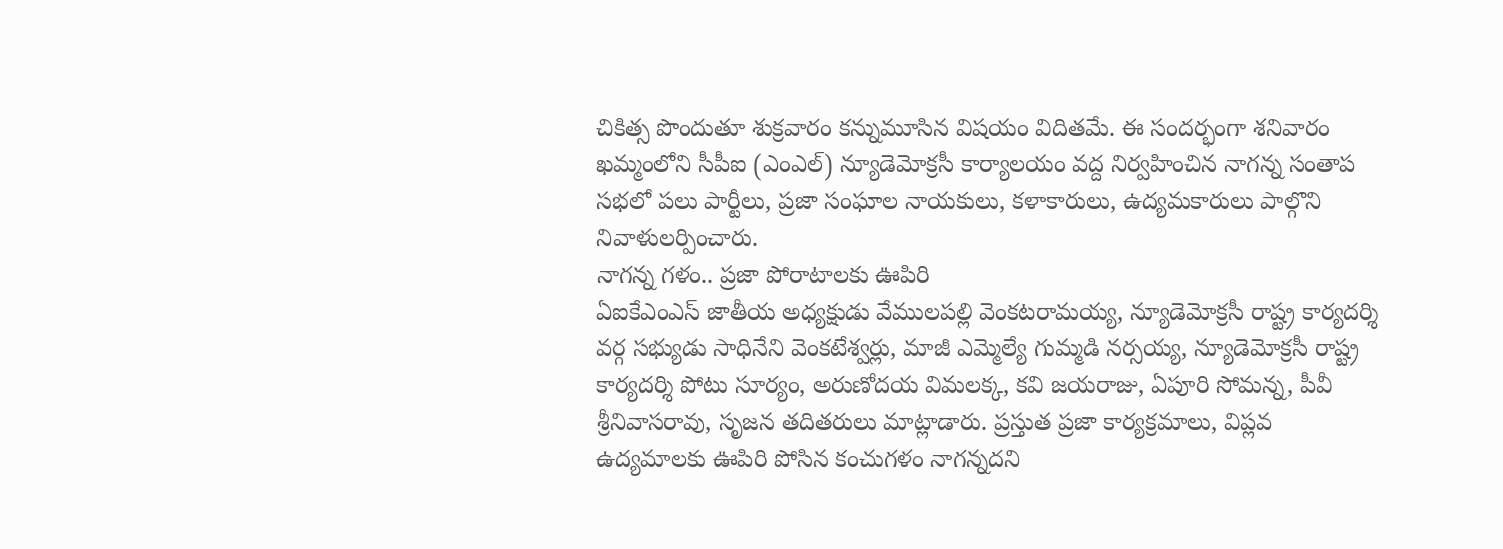చికిత్స పొందుతూ శుక్రవారం కన్నుమూసిన విషయం విదితమే. ఈ సందర్భంగా శనివారం ఖమ్మంలోని సీపీఐ (ఎంఎల్) న్యూడెమోక్రసీ కార్యాలయం వద్ద నిర్వహించిన నాగన్న సంతాప సభలో పలు పార్టీలు, ప్రజా సంఘాల నాయకులు, కళాకారులు, ఉద్యమకారులు పాల్గొని నివాళులర్పించారు.
నాగన్న గళం.. ప్రజా పోరాటాలకు ఊపిరి
ఏఐకేఎంఎస్ జాతీయ అధ్యక్షుడు వేములపల్లి వెంకటరామయ్య, న్యూడెమోక్రసీ రాష్ట్ర కార్యదర్శి వర్గ సభ్యుడు సాధినేని వెంకటేశ్వర్లు, మాజీ ఎమ్మెల్యే గుమ్మడి నర్సయ్య, న్యూడెమోక్రసీ రాష్ట్ర కార్యదర్శి పోటు సూర్యం, అరుణోదయ విమలక్క, కవి జయరాజు, ఏపూరి సోమన్న, పీవీ శ్రీనివాసరావు, సృజన తదితరులు మాట్లాడారు. ప్రస్తుత ప్రజా కార్యక్రమాలు, విప్లవ ఉద్యమాలకు ఊపిరి పోసిన కంచుగళం నాగన్నదని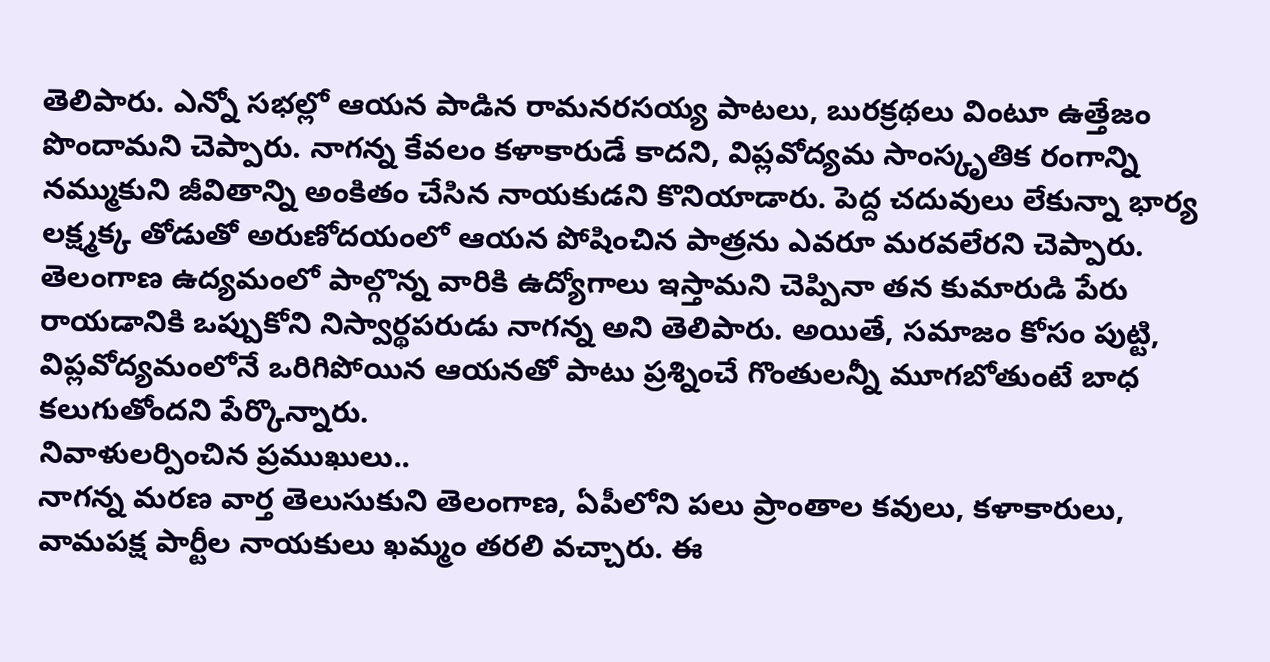తెలిపారు. ఎన్నో సభల్లో ఆయన పాడిన రామనరసయ్య పాటలు, బురక్రథలు వింటూ ఉత్తేజం పొందామని చెప్పారు. నాగన్న కేవలం కళాకారుడే కాదని, విప్లవోద్యమ సాంస్కృతిక రంగాన్ని నమ్ముకుని జీవితాన్ని అంకితం చేసిన నాయకుడని కొనియాడారు. పెద్ద చదువులు లేకున్నా భార్య లక్ష్మక్క తోడుతో అరుణోదయంలో ఆయన పోషించిన పాత్రను ఎవరూ మరవలేరని చెప్పారు. తెలంగాణ ఉద్యమంలో పాల్గొన్న వారికి ఉద్యోగాలు ఇస్తామని చెప్పినా తన కుమారుడి పేరు రాయడానికి ఒప్పుకోని నిస్వార్థపరుడు నాగన్న అని తెలిపారు. అయితే, సమాజం కోసం పుట్టి, విప్లవోద్యమంలోనే ఒరిగిపోయిన ఆయనతో పాటు ప్రశ్నించే గొంతులన్నీ మూగబోతుంటే బాధ కలుగుతోందని పేర్కొన్నారు.
నివాళులర్పించిన ప్రముఖులు..
నాగన్న మరణ వార్త తెలుసుకుని తెలంగాణ, ఏపీలోని పలు ప్రాంతాల కవులు, కళాకారులు, వామపక్ష పార్టీల నాయకులు ఖమ్మం తరలి వచ్చారు. ఈ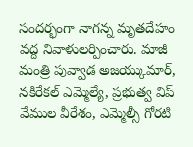సందర్భంగా నాగన్న మృతదేహం వద్ద నివాళులర్పించారు. మాజీ మంత్రి పువ్వాడ అజయ్కుమార్, నకిరేకల్ ఎమ్మెల్యే, ప్రభుత్వ విప్ వేముల వీరేశం, ఎమ్మెల్సీ గోరటి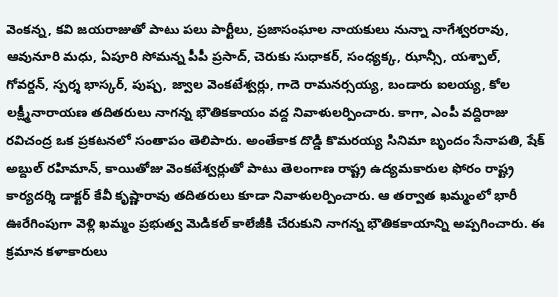వెంకన్న, కవి జయరాజుతో పాటు పలు పార్టీలు, ప్రజాసంఘాల నాయకులు నున్నా నాగేశ్వరరావు, ఆవునూరి మధు, ఏపూరి సోమన్న పీపీ ప్రసాద్, చెరుకు సుధాకర్, సంధ్యక్క, ఝాన్సీ, యశ్పాల్, గోవర్దన్, స్పర్శ భాస్కర్, పుష్ప, జ్వాల వెంకటేశ్వర్లు, గాదె రామనర్సయ్య, బండారు ఐలయ్య, కోల లక్ష్మీనారాయణ తదితరులు నాగన్న భౌతికకాయం వద్ద నివాళులర్పించారు. కాగా, ఎంపీ వద్దిరాజు రవిచంద్ర ఒక ప్రకటనలో సంతాపం తెలిపారు. అంతేకాక దొడ్డి కొమరయ్య సినిమా బృందం సేనాపతి, షేక్ అబ్దుల్ రహిమాన్, కాయితోజు వెంకటేశ్వర్లుతో పాటు తెలంగాణ రాష్ట్ర ఉద్యమకారుల ఫోరం రాష్ట్ర కార్యదర్శి డాక్టర్ కేవీ కృష్ణారావు తదితరులు కూడా నివాళులర్పించారు. ఆ తర్వాత ఖమ్మంలో భారీ ఊరేగింపుగా వెళ్లి ఖమ్మం ప్రభుత్వ మెడికల్ కాలేజీకి చేరుకుని నాగన్న భౌతికకాయాన్ని అప్పగించారు. ఈ క్రమాన కళాకారులు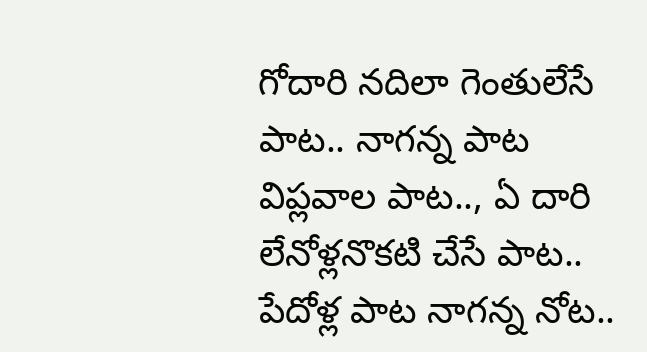గోదారి నదిలా గెంతులేసే పాట.. నాగన్న పాట విప్లవాల పాట.., ఏ దారి లేనోళ్లనొకటి చేసే పాట.. పేదోళ్ల పాట నాగన్న నోట..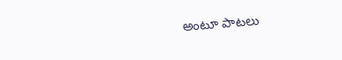అంటూ పాటలు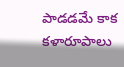పాడడమే కాక కళారూపాలు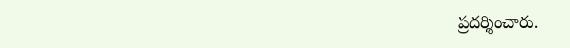ప్రదర్శించారు.